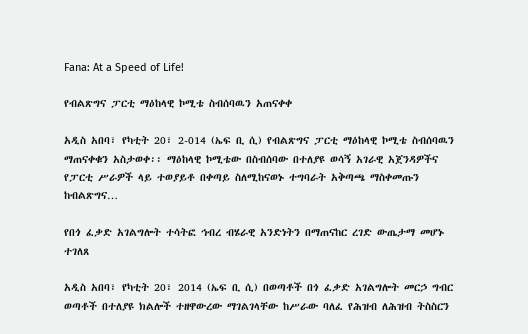Fana: At a Speed of Life!

የብልጽግና ፓርቲ ማዕከላዊ ኮሚቴ ስብሰባዉን አጠናቀቀ

አዲስ አበባ፣ የካቲት 20፣ 2-014 (ኤፍ ቢ ሲ) የብልጽግና ፓርቲ ማዕከላዊ ኮሚቴ ስብሰባዉን ማጠናቀቁን አስታወቀ፡፡ ማዕከላዊ ኮሚቴው በስብሰባው በተለያዩ ወሳኝ አገራዊ አጀንዳዎችና የፓርቲ ሥራዎች ላይ ተወያይቶ በቀጣይ ስለሚከናወኑ ተግባራት አቅጣጫ ማስቀመጡን ከብልጽግና…

የበጎ ፈቃድ አገልግሎት ተሳትፎ ኅብረ ብሄራዊ አንድነትን በማጠናከር ረገድ ውጤታማ መሆኑ ተገለጸ

አዲስ አበባ፣ የካቲት 20፣ 2014 (ኤፍ ቢ ሲ) በወጣቶች በጎ ፈቃድ አገልግሎት መርኃ ግብር ወጣቶች በተለያዩ ክልሎች ተዘዋውረው ማገልገላቸው ከሥራው ባለፈ የሕዝብ ለሕዝብ ትስስርን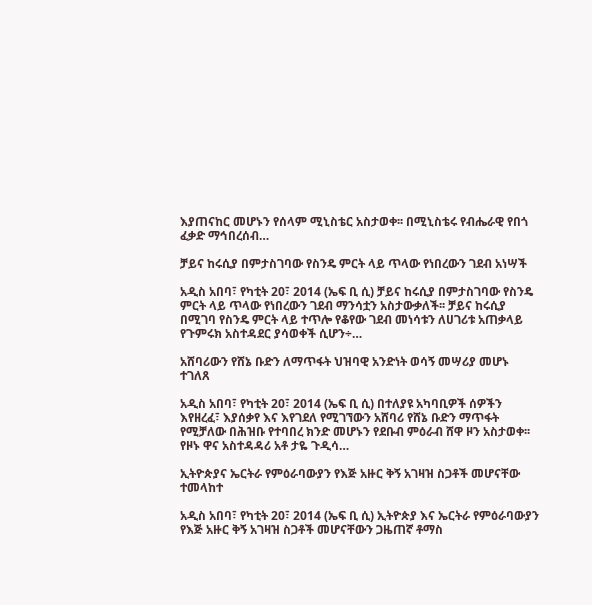እያጠናከር መሆኑን የሰላም ሚኒስቴር አስታወቀ፡፡ በሚኒስቴሩ የብሔራዊ የበጎ ፈቃድ ማኅበረሰብ…

ቻይና ከሩሲያ በምታስገባው የስንዴ ምርት ላይ ጥላው የነበረውን ገደብ አነሣች

አዲስ አበባ፣ የካቲት 20፣ 2014 (ኤፍ ቢ ሲ) ቻይና ከሩሲያ በምታስገባው የስንዴ ምርት ላይ ጥላው የነበረውን ገደብ ማንሳቷን አስታውቃለች፡፡ ቻይና ከሩሲያ በሚገባ የስንዴ ምርት ላይ ተጥሎ የቆየው ገደብ መነሳቱን ለሀገሪቱ አጠቃላይ የጉምሩክ አስተዳደር ያሳወቀች ሲሆን÷…

አሸባሪውን የሸኔ ቡድን ለማጥፋት ህዝባዊ አንድነት ወሳኝ መሣሪያ መሆኑ ተገለጸ

አዲስ አበባ፣ የካቲት 20፣ 2014 (ኤፍ ቢ ሲ) በተለያዩ አካባቢዎች ሰዎችን እየዘረፈ፣ እያሰቃየ እና እየገደለ የሚገኘውን አሸባሪ የሸኔ ቡድን ማጥፋት የሚቻለው በሕዝቡ የተባበረ ክንድ መሆኑን የደቡብ ምዕራብ ሸዋ ዞን አስታወቀ፡፡ የዞኑ ዋና አስተዳዳሪ አቶ ታዬ ጉዲሳ…

ኢትዮጵያና ኤርትራ የምዕራባውያን የእጅ አዙር ቅኝ አገዛዝ ስጋቶች መሆናቸው ተመላከተ

አዲስ አበባ፣ የካቲት 20፣ 2014 (ኤፍ ቢ ሲ) ኢትዮጵያ እና ኤርትራ የምዕራባውያን የእጅ አዙር ቅኝ አገዛዝ ስጋቶች መሆናቸውን ጋዜጠኛ ቶማስ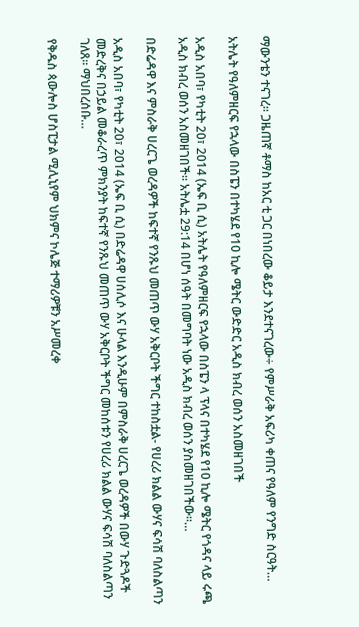ማውንቴን ተናገረ፡፡ ጋዜጠኛ ቶማስ ከአር ቲ ጋር በነበረው ቆይታ እንደተናገረው÷ የምሥራቅ አፍሪካ ቀጠና የዓለም የንግድ ስርዓት…

አትሌት የዓለምዘርፍ የኋላው በስፔን በተካሄደ የ10 ኪሎ ሜትር ውድድር አዲስ ክብረ ወሰን አስመዘገበች

አዲስ አበባ፣ የካቲት 20፣ 2014 (ኤፍ ቢ ሲ) አትሌት የዓለምዘርፍ የኋላው በስፔን ላ ፕላና በተካሄደ የ10 ኪሎ ሜትር የጎዳና ላይ ሩጫ አዲስ ክብረ ወሰን አስመዘገበች፡፡ አትሌቷ 29:14 በሆነ ሰዓት በመግባት ነው አዲስ ክብረ ወሰን ያስመዘገበችው፡፡…

በድሬዳዋ እና ምስራቅ ሀረርጌ ወረዳዎች ከፍተኛ የንጹህ መጠጥ ውሃ አቅርቦት ችግር ተከስቷል- የሀረሪ ክልል ውሃና ፍሳሽ ባለስልጣን

አዲስ አበባ፣ የካቲት 20፣ 2014 (ኤፍ ቢ ሲ) በድሬዳዋ ሀሰሊሶ እና ሁላል እንዲሁም በምስራቅ ሀረርጌ ወረዳዎች በውሃ ጉድጓዶች መድረቅና በኃይል መቆራረጥ ምክንያት ከፍተኛ የንጹህ መጠጥ ውሃ አቅርቦት ችግር መከሰቱን የሀረሪ ክልል ውሃና ፍሳሽ ባለስልጣን ገለጸ፡፡ ማህበረሰቡ…

የቅዱስ ጳውሎስ ሆስፒታል ሚሊኒየም ህክምና ኮሌጅ ተማሪዎቹን አሥመረቀ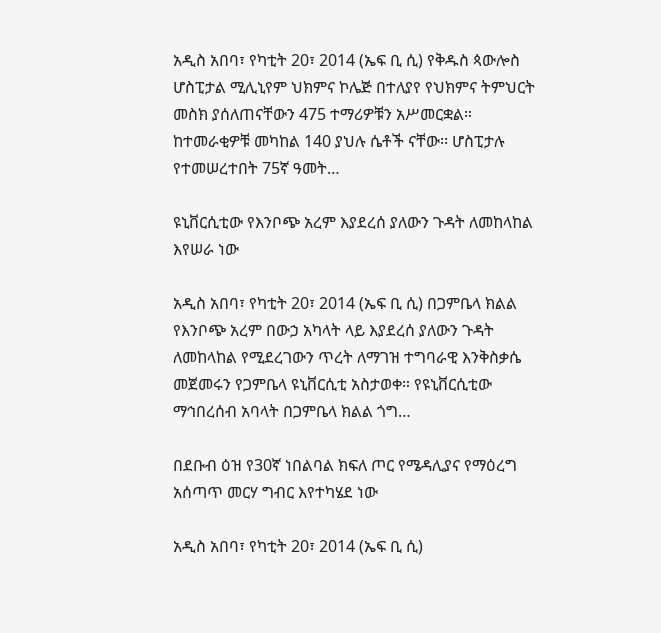አዲስ አበባ፣ የካቲት 20፣ 2014 (ኤፍ ቢ ሲ) የቅዱስ ጳውሎስ ሆስፒታል ሚሊኒየም ህክምና ኮሌጅ በተለያየ የህክምና ትምህርት መስክ ያሰለጠናቸውን 475 ተማሪዎቹን አሥመርቋል። ከተመራቂዎቹ መካከል 140 ያህሉ ሴቶች ናቸው፡፡ ሆስፒታሉ የተመሠረተበት 75ኛ ዓመት…

ዩኒቨርሲቲው የእንቦጭ አረም እያደረሰ ያለውን ጉዳት ለመከላከል እየሠራ ነው

አዲስ አበባ፣ የካቲት 20፣ 2014 (ኤፍ ቢ ሲ) በጋምቤላ ክልል የእንቦጭ አረም በውኃ አካላት ላይ እያደረሰ ያለውን ጉዳት ለመከላከል የሚደረገውን ጥረት ለማገዝ ተግባራዊ እንቅስቃሴ መጀመሩን የጋምቤላ ዩኒቨርሲቲ አስታወቀ። የዩኒቨርሲቲው ማኅበረሰብ አባላት በጋምቤላ ክልል ጎግ…

በደቡብ ዕዝ የ30ኛ ነበልባል ክፍለ ጦር የሜዳሊያና የማዕረግ አሰጣጥ መርሃ ግብር እየተካሄደ ነው

አዲስ አበባ፣ የካቲት 20፣ 2014 (ኤፍ ቢ ሲ)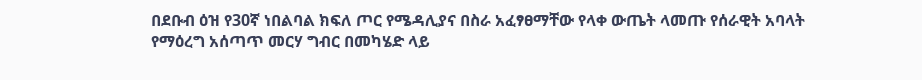በደቡብ ዕዝ የ30ኛ ነበልባል ክፍለ ጦር የሜዳሊያና በስራ አፈፃፀማቸው የላቀ ውጤት ላመጡ የሰራዊት አባላት የማዕረግ አሰጣጥ መርሃ ግብር በመካሄድ ላይ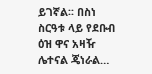ይገኛል፡፡ በስነ ስርዓቱ ላይ የደቡብ ዕዝ ዋና አዛዥ ሌተናል ጄነራል…